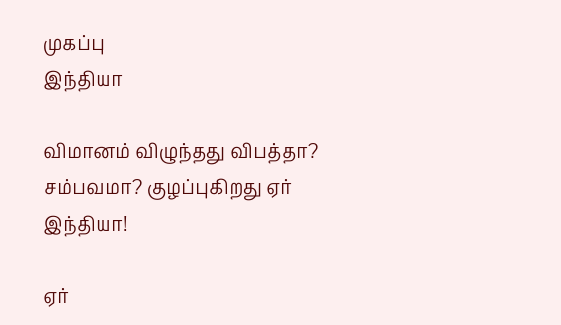முகப்பு
இந்தியா

விமானம் விழுந்தது விபத்தா? சம்பவமா? குழப்புகிறது ஏர் இந்தியா!

ஏர்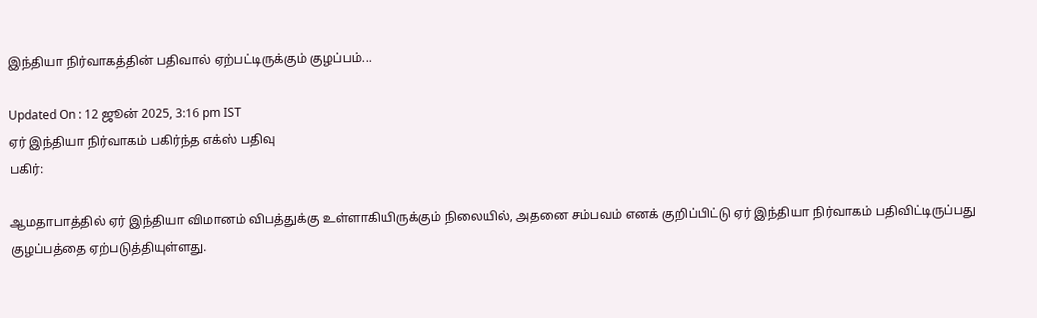இந்தியா நிர்வாகத்தின் பதிவால் ஏற்பட்டிருக்கும் குழப்பம்...

Updated On : 12 ஜூன் 2025, 3:16 pm IST
ஏர் இந்தியா நிர்வாகம் பகிர்ந்த எக்ஸ் பதிவு
பகிர்:

ஆமதாபாத்தில் ஏர் இந்தியா விமானம் விபத்துக்கு உள்ளாகியிருக்கும் நிலையில், அதனை சம்பவம் எனக் குறிப்பிட்டு ஏர் இந்தியா நிர்வாகம் பதிவிட்டிருப்பது குழப்பத்தை ஏற்படுத்தியுள்ளது.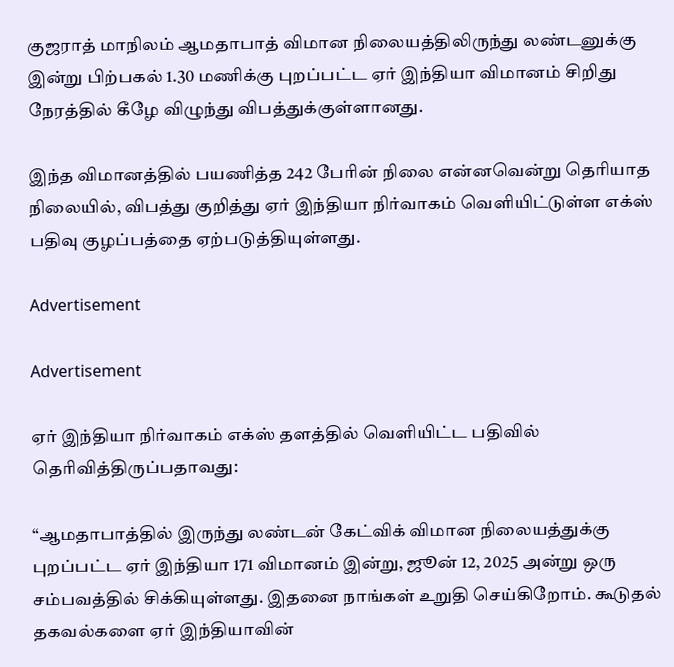குஜராத் மாநிலம் ஆமதாபாத் விமான நிலையத்திலிருந்து லண்டனுக்கு இன்று பிற்பகல் 1.30 மணிக்கு புறப்பட்ட ஏர் இந்தியா விமானம் சிறிது நேரத்தில் கீழே விழுந்து விபத்துக்குள்ளானது.

இந்த விமானத்தில் பயணித்த 242 பேரின் நிலை என்னவென்று தெரியாத நிலையில், விபத்து குறித்து ஏர் இந்தியா நிர்வாகம் வெளியிட்டுள்ள எக்ஸ் பதிவு குழப்பத்தை ஏற்படுத்தியுள்ளது.

Advertisement

Advertisement

ஏர் இந்தியா நிர்வாகம் எக்ஸ் தளத்தில் வெளியிட்ட பதிவில் தெரிவித்திருப்பதாவது:

“ஆமதாபாத்தில் இருந்து லண்டன் கேட்விக் விமான நிலையத்துக்கு புறப்பட்ட ஏர் இந்தியா 171 விமானம் இன்று, ஜூன் 12, 2025 அன்று ஒரு சம்பவத்தில் சிக்கியுள்ளது. இதனை நாங்கள் உறுதி செய்கிறோம். கூடுதல் தகவல்களை ஏர் இந்தியாவின்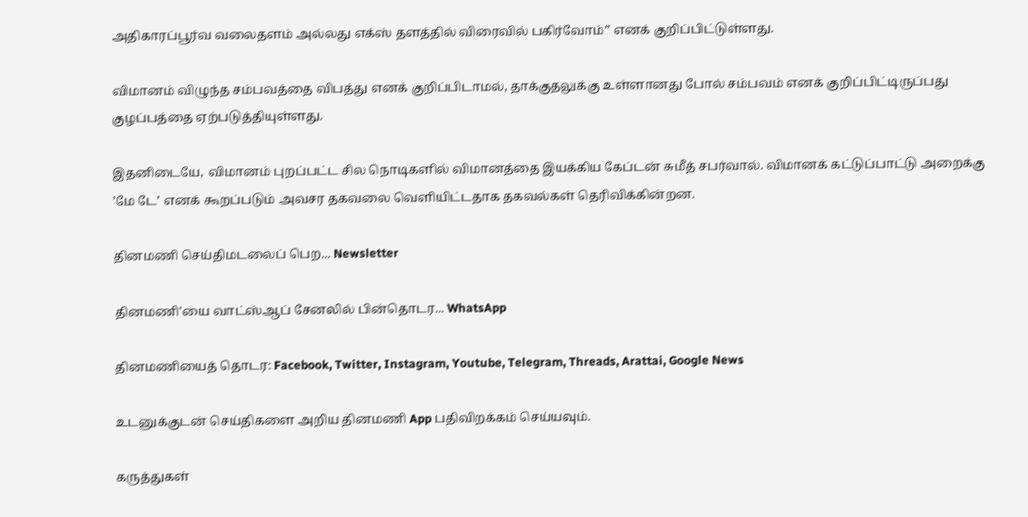அதிகாரப்பூர்வ வலைதளம் அல்லது எக்ஸ் தளத்தில் விரைவில் பகிர்வோம்” எனக் குறிப்பிட்டுள்ளது.

விமானம் விழுந்த சம்பவத்தை விபத்து எனக் குறிப்பிடாமல், தாக்குதலுக்கு உள்ளானது போல் சம்பவம் எனக் குறிப்பிட்டிருப்பது குழப்பத்தை ஏற்படுத்தியுள்ளது.

இதனிடையே, விமானம் புறப்பட்ட சில நொடிகளில் விமானத்தை இயக்கிய கேப்டன் சுமீத் சபர்வால். விமானக் கட்டுப்பாட்டு அறைக்கு ’மே டே’ எனக் கூறப்படும் அவசர தகவலை வெளியிட்டதாக தகவல்கள் தெரிவிக்கின்றன.

தினமணி செய்திமடலைப் பெற... Newsletter

தினமணி'யை வாட்ஸ்ஆப் சேனலில் பின்தொடர... WhatsApp

தினமணியைத் தொடர: Facebook, Twitter, Instagram, Youtube, Telegram, Threads, Arattai, Google News

உடனுக்குடன் செய்திகளை அறிய தினமணி App பதிவிறக்கம் செய்யவும்.

கருத்துகள்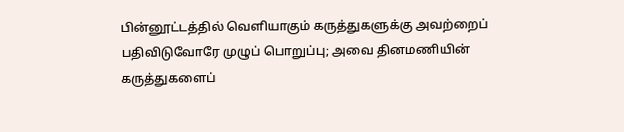பின்னூட்டத்தில் வெளியாகும் கருத்துகளுக்கு அவற்றைப் பதிவிடுவோரே முழுப் பொறுப்பு; அவை தினமணியின் கருத்துகளைப்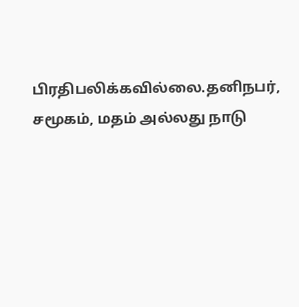பிரதிபலிக்கவில்லை.தனிநபர், சமூகம், மதம் அல்லது நாடு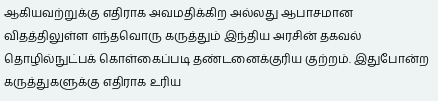ஆகியவற்றுக்கு எதிராக அவமதிக்கிற அல்லது ஆபாசமான விதத்திலுள்ள எந்தவொரு கருத்தும் இந்திய அரசின் தகவல் தொழில்நுட்பக் கொள்கைப்படி தண்டனைக்குரிய குற்றம். இதுபோன்ற கருத்துகளுக்கு எதிராக உரிய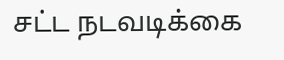சட்ட நடவடிக்கை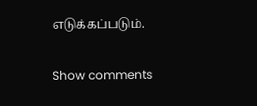எடுக்கப்படும்.

Show comments